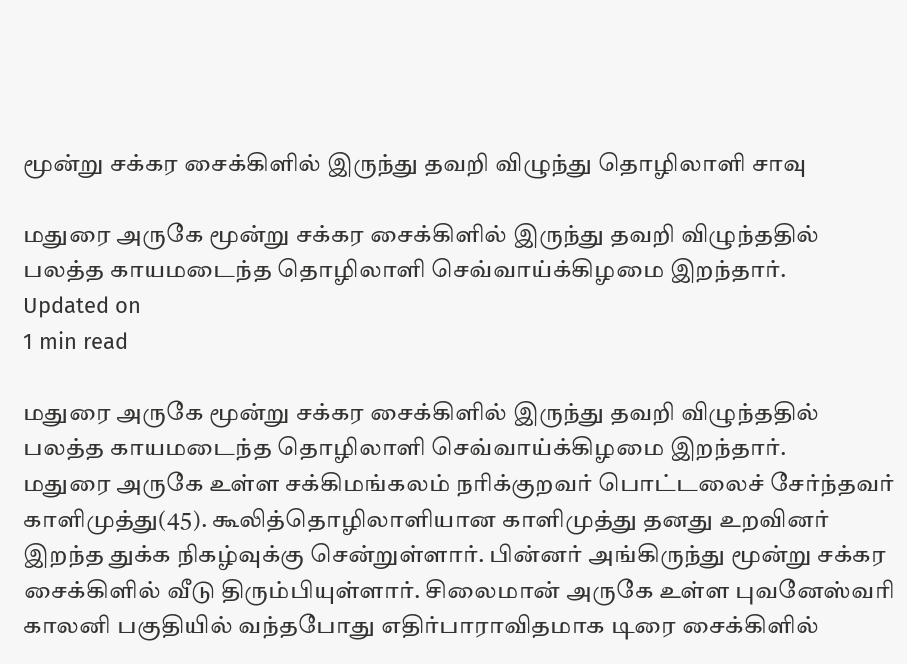மூன்று சக்கர சைக்கிளில் இருந்து தவறி விழுந்து தொழிலாளி சாவு

மதுரை அருகே மூன்று சக்கர சைக்கிளில் இருந்து தவறி விழுந்ததில் பலத்த காயமடைந்த தொழிலாளி செவ்வாய்க்கிழமை இறந்தார்.
Updated on
1 min read

மதுரை அருகே மூன்று சக்கர சைக்கிளில் இருந்து தவறி விழுந்ததில் பலத்த காயமடைந்த தொழிலாளி செவ்வாய்க்கிழமை இறந்தார்.
மதுரை அருகே உள்ள சக்கிமங்கலம் நரிக்குறவர் பொட்டலைச் சேர்ந்தவர் காளிமுத்து(45). கூலித்தொழிலாளியான காளிமுத்து தனது உறவினர் இறந்த துக்க நிகழ்வுக்கு சென்றுள்ளார். பின்னர் அங்கிருந்து மூன்று சக்கர சைக்கிளில் வீடு திரும்பியுள்ளார். சிலைமான் அருகே உள்ள புவனேஸ்வரி காலனி பகுதியில் வந்தபோது எதிர்பாராவிதமாக டிரை சைக்கிளில்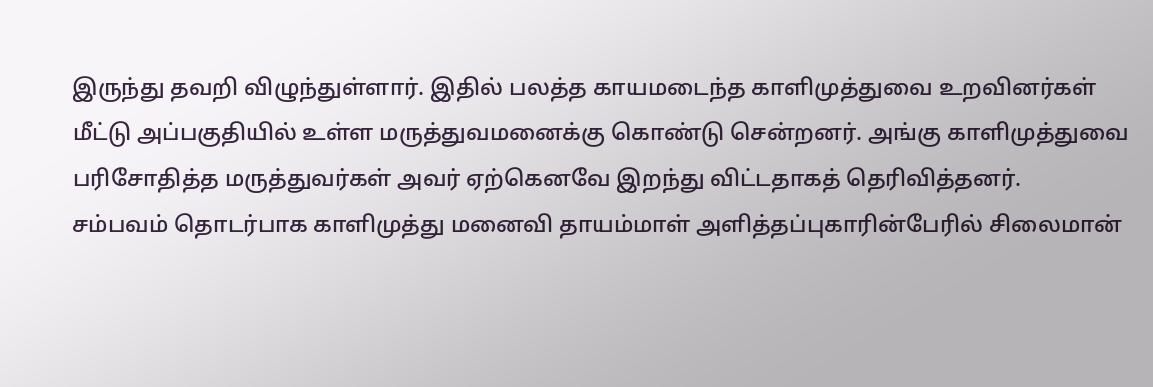இருந்து தவறி விழுந்துள்ளார். இதில் பலத்த காயமடைந்த காளிமுத்துவை உறவினர்கள் மீட்டு அப்பகுதியில் உள்ள மருத்துவமனைக்கு கொண்டு சென்றனர். அங்கு காளிமுத்துவை பரிசோதித்த மருத்துவர்கள் அவர் ஏற்கெனவே இறந்து விட்டதாகத் தெரிவித்தனர்.
சம்பவம் தொடர்பாக காளிமுத்து மனைவி தாயம்மாள் அளித்தப்புகாரின்பேரில் சிலைமான்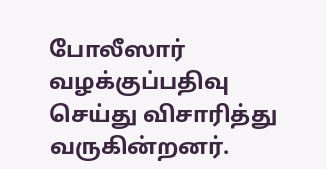போலீஸார் வழக்குப்பதிவு செய்து விசாரித்து வருகின்றனர்.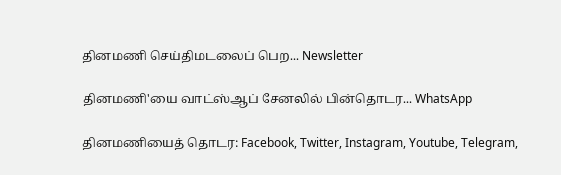தினமணி செய்திமடலைப் பெற... Newsletter

தினமணி'யை வாட்ஸ்ஆப் சேனலில் பின்தொடர... WhatsApp

தினமணியைத் தொடர: Facebook, Twitter, Instagram, Youtube, Telegram,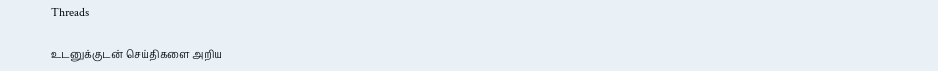Threads

உடனுக்குடன் செய்திகளை அறிய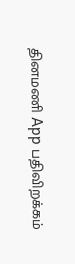தினமணி App பதிவிறக்கம்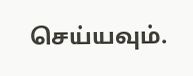செய்யவும்.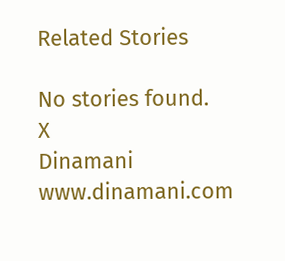Related Stories

No stories found.
X
Dinamani
www.dinamani.com